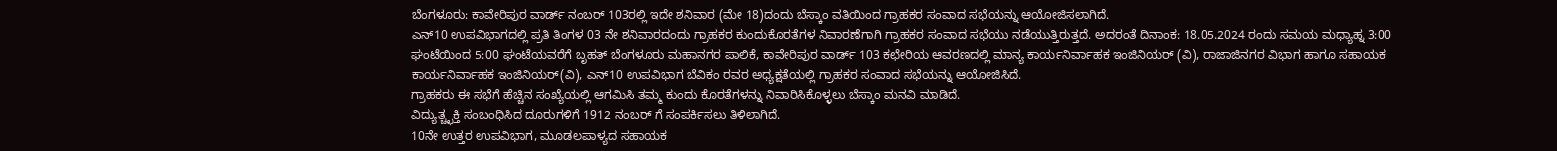ಬೆಂಗಳೂರು: ಕಾವೇರಿಪುರ ವಾರ್ಡ್ ನಂಬರ್ 103ರಲ್ಲಿ ಇದೇ ಶನಿವಾರ (ಮೇ 18)ದಂದು ಬೆಸ್ಕಾಂ ವತಿಯಿಂದ ಗ್ರಾಹಕರ ಸಂವಾದ ಸಭೆಯನ್ನು ಆಯೋಜಿಸಲಾಗಿದೆ.
ಎನ್10 ಉಪವಿಭಾಗದಲ್ಲಿ ಪ್ರತಿ ತಿಂಗಳ 03 ನೇ ಶನಿವಾರದಂದು ಗ್ರಾಹಕರ ಕುಂದುಕೊರತೆಗಳ ನಿವಾರಣೆಗಾಗಿ ಗ್ರಾಹಕರ ಸಂವಾದ ಸಭೆಯು ನಡೆಯುತ್ತಿರುತ್ತದೆ. ಅದರಂತೆ ದಿನಾಂಕ: 18.05.2024 ರಂದು ಸಮಯ ಮಧ್ಯಾಹ್ನ 3:00 ಘಂಟೆಯಿಂದ 5:00 ಘಂಟೆಯವರೆಗೆ ಬೃಹತ್ ಬೆಂಗಳೂರು ಮಹಾನಗರ ಪಾಲಿಕೆ, ಕಾವೇರಿಪುರ ವಾರ್ಡ್ 103 ಕಛೇರಿಯ ಆವರಣದಲ್ಲಿ ಮಾನ್ಯ ಕಾರ್ಯನಿರ್ವಾಹಕ ಇಂಜಿನಿಯರ್ (ವಿ), ರಾಜಾಜಿನಗರ ವಿಭಾಗ ಹಾಗೂ ಸಹಾಯಕ ಕಾರ್ಯನಿರ್ವಾಹಕ ಇಂಜಿನಿಯರ್(ವಿ), ಎನ್10 ಉಪವಿಭಾಗ ಬೆವಿಕಂ ರವರ ಅಧ್ಯಕ್ಷತೆಯಲ್ಲಿ ಗ್ರಾಹಕರ ಸಂವಾದ ಸಭೆಯನ್ನು ಆಯೋಜಿಸಿದೆ.
ಗ್ರಾಹಕರು ಈ ಸಭೆಗೆ ಹೆಚ್ಚಿನ ಸಂಖ್ಯೆಯಲ್ಲಿ ಆಗಮಿಸಿ ತಮ್ಮ ಕುಂದು ಕೊರತೆಗಳನ್ನು ನಿವಾರಿಸಿಕೊಳ್ಳಲು ಬೆಸ್ಕಾಂ ಮನವಿ ಮಾಡಿದೆ.
ವಿದ್ಯುತ್ಚ್ಛಕ್ತಿ ಸಂಬಂಧಿಸಿದ ದೂರುಗಳಿಗೆ 1912 ನಂಬರ್ ಗೆ ಸಂಪರ್ಕಿಸಲು ತಿಳಿಲಾಗಿದೆ.
10ನೇ ಉತ್ತರ ಉಪವಿಭಾಗ, ಮೂಡಲಪಾಳ್ಯದ ಸಹಾಯಕ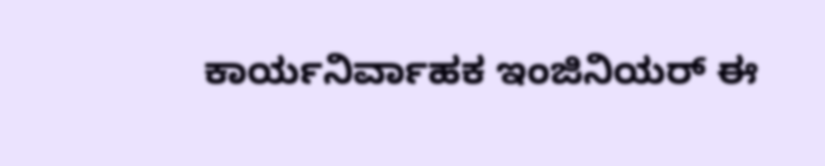ಕಾರ್ಯನಿರ್ವಾಹಕ ಇಂಜಿನಿಯರ್ ಈ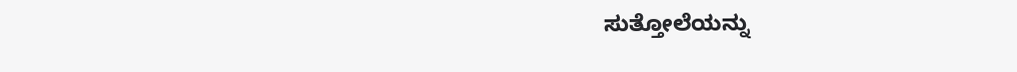ಸುತ್ತೋಲೆಯನ್ನು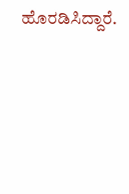ಹೊರಡಿಸಿದ್ದಾರೆ.